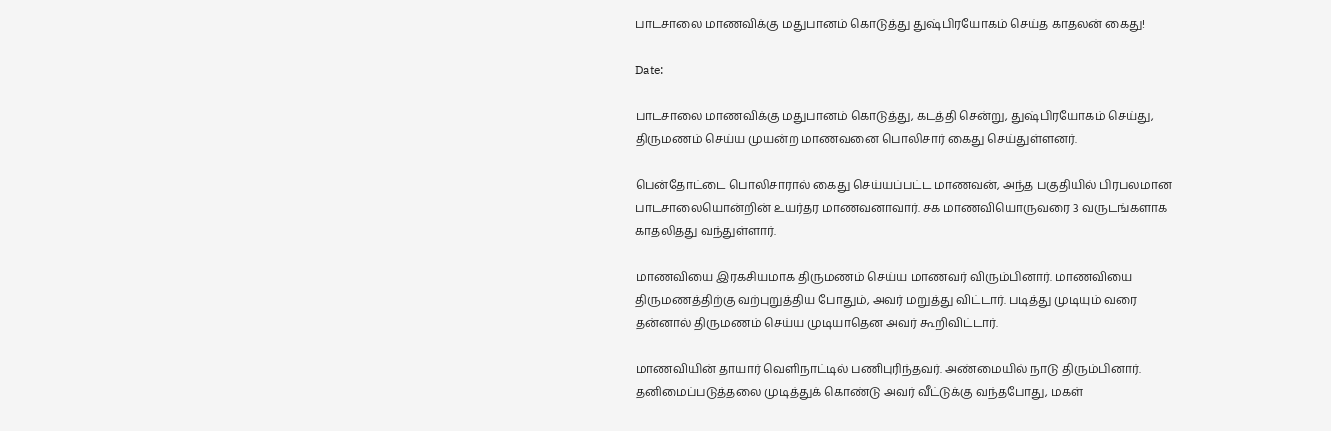பாடசாலை மாணவிக்கு மதுபானம் கொடுத்து துஷ்பிரயோகம் செய்த காதலன் கைது!

Date:

பாடசாலை மாணவிக்கு மதுபானம் கொடுத்து, கடத்தி சென்று, துஷ்பிரயோகம் செய்து, திருமணம் செய்ய முயன்ற மாணவனை பொலிசார் கைது செய்துள்ளனர்.

பென்தோட்டை பொலிசாரால் கைது செய்யப்பட்ட மாணவன், அந்த பகுதியில் பிரபலமான பாடசாலையொன்றின் உயர்தர மாணவனாவார். சக மாணவியொருவரை 3 வருடங்களாக காதலிதது வந்துள்ளார்.

மாணவியை இரகசியமாக திருமணம் செய்ய மாணவர் விரும்பினார். மாணவியை திருமணத்திற்கு வற்புறுத்திய போதும், அவர் மறுத்து விட்டார். படித்து முடியும் வரை தன்னால் திருமணம் செய்ய முடியாதென அவர் கூறிவிட்டார்.

மாணவியின் தாயார் வெளிநாட்டில் பணிபுரிந்தவர். அண்மையில் நாடு திரும்பினார். தனிமைப்படுத்தலை முடித்துக் கொண்டு அவர் வீட்டுக்கு வந்தபோது, மகள்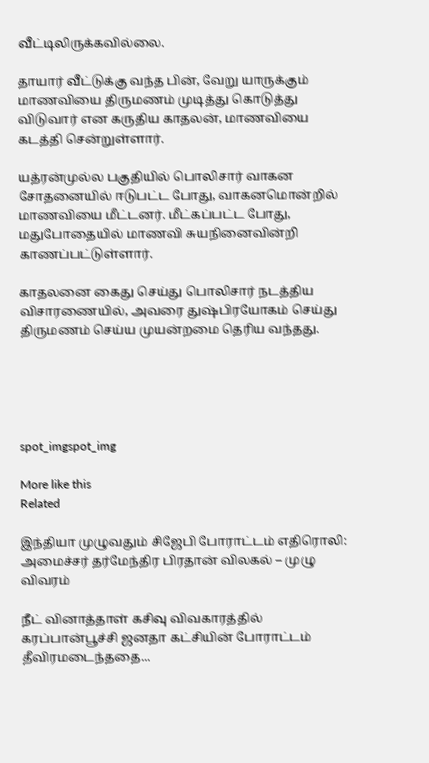வீட்டிலிருக்கவில்லை.

தாயார் வீட்டுக்கு வந்த பின், வேறு யாருக்கும் மாணவியை திருமணம் முடித்து கொடுத்து விடுவார் என கருதிய காதலன், மாணவியை கடத்தி சென்றுள்ளார்.

யத்ரன்முல்ல பகுதியில் பொலிசார் வாகன சோதனையில் ஈடுபட்ட போது, வாகனமொன்றில் மாணவியை மீட்டனர். மீட்கப்பட்ட போது, மதுபோதையில் மாணவி சுயநினைவின்றி காணப்பட்டுள்ளார்.

காதலனை கைது செய்து பொலிசார் நடத்திய விசாரணையில், அவரை துஷ்பிரயோகம் செய்து திருமணம் செய்ய முயன்றமை தெரிய வந்தது.





spot_imgspot_img

More like this
Related

இந்தியா முழுவதும் சிஜேபி போராட்டம் எதிரொலி: அமைச்சர் தர்மேந்திர பிரதான் விலகல் – முழு விவரம்

நீட் வினாத்தாள் கசிவு விவகாரத்தில் கரப்பான்பூச்சி ஜனதா கட்சியின் போராட்டம் தீவிரமடைந்ததை...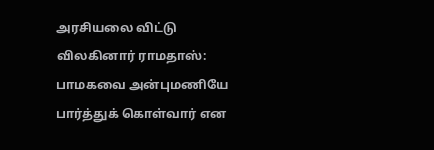அரசியலை விட்டு விலகினார் ராமதாஸ்: பாமகவை அன்புமணியே பார்த்துக் கொள்வார் என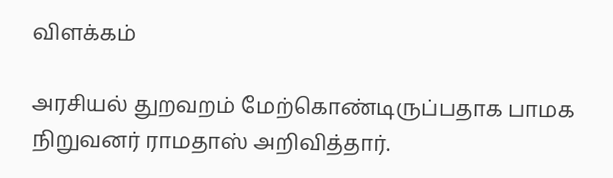விளக்கம்

அரசியல் துறவறம் மேற்கொண்டிருப்பதாக பாமக நிறுவனர் ராமதாஸ் அறிவித்தார்.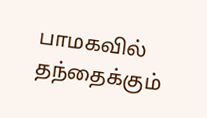பாமகவில் தந்தைக்கும்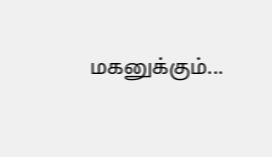மகனுக்கும்...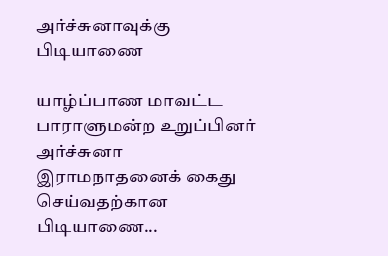அர்ச்சுனாவுக்கு பிடியாணை

யாழ்ப்பாண மாவட்ட பாராளுமன்ற உறுப்பினர் அர்ச்சுனா இராமநாதனைக் கைது செய்வதற்கான பிடியாணை...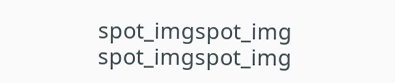spot_imgspot_img
spot_imgspot_img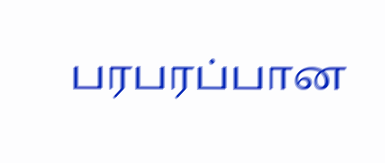பரபரப்பான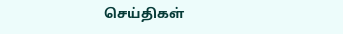செய்திகள்